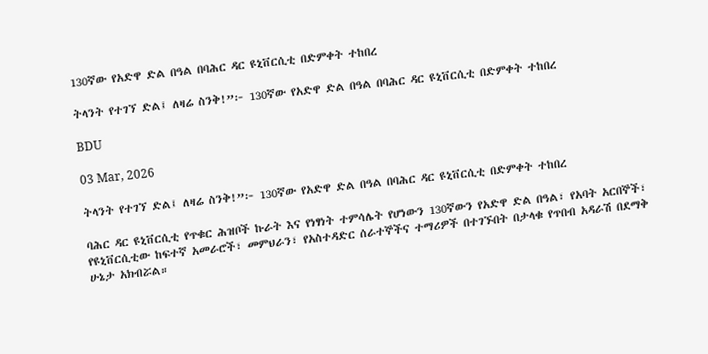130ኛው የአድዋ ድል በዓል በባሕር ዳር ዩኒቨርሲቲ በድምቀት ተከበረ

ትላንት የተገኘ ድል፤ ለዛሬ ስንቅ!”፦ 130ኛው የአድዋ ድል በዓል በባሕር ዳር ዩኒቨርሲቲ በድምቀት ተከበረ

BDU

03 Mar, 2026

ትላንት የተገኘ ድል፤ ለዛሬ ስንቅ!”፦ 130ኛው የአድዋ ድል በዓል በባሕር ዳር ዩኒቨርሲቲ በድምቀት ተከበረ

ባሕር ዳር ዩኒቨርሲቲ የጥቁር ሕዝቦች ኩራት እና የነፃነት ተምሳሌት የሆነውን 130ኛውን የአድዋ ድል በዓል፣ የአባት አርበኞች፣ የዩኒቨርሲቲው ከፍተኛ አመራሮች፣ መምህራን፣ የአስተዳድር ሰራተኞችና ተማሪዎች በተገኙበት በታላቁ የጥበብ አዳራሽ በደማቅ ሁኔታ አክብሯል።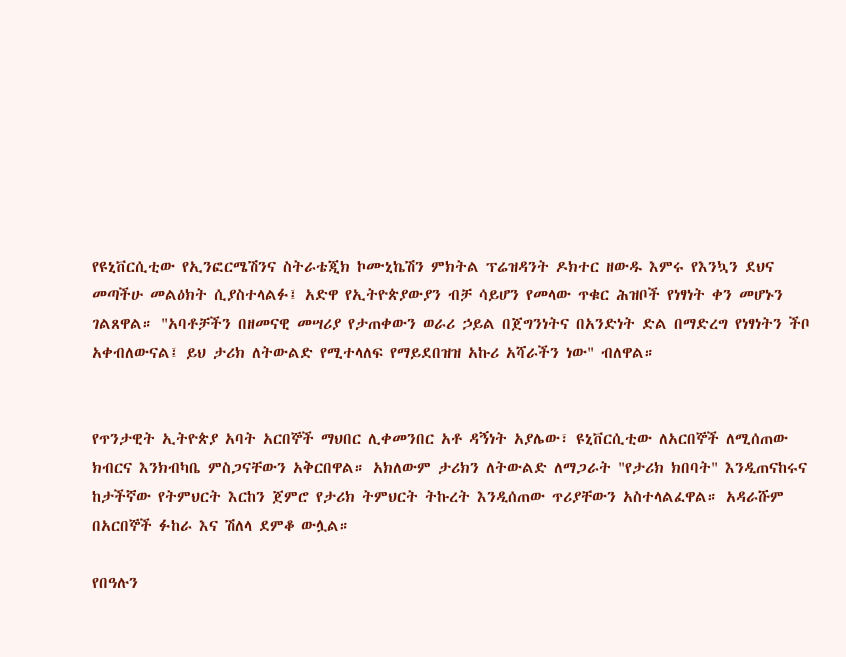የዩኒቨርሲቲው የኢንፎርሜሽንና ስትራቴጂክ ኮሙኒኬሽን ምክትል ፕሬዝዳንት ዶክተር ዘውዱ እምሩ የእንኳን ደህና መጣችሁ መልዕክት ሲያስተላልፉ፤ አድዋ የኢትዮጵያውያን ብቻ ሳይሆን የመላው ጥቁር ሕዝቦች የነፃነት ቀን መሆኑን ገልጸዋል። "አባቶቻችን በዘመናዊ መሣሪያ የታጠቀውን ወራሪ ኃይል በጀግንነትና በአንድነት ድል በማድረግ የነፃነትን ችቦ አቀብለውናል፤ ይህ ታሪክ ለትውልድ የሚተላለፍ የማይደበዝዝ አኩሪ አሻራችን ነው" ብለዋል።


የጥንታዊት ኢትዮጵያ አባት አርበኞች ማህበር ሊቀመንበር አቶ ዳኝነት አያሌው፣ ዩኒቨርሲቲው ለአርበኞች ለሚሰጠው ክብርና እንክብካቤ ምስጋናቸውን አቅርበዋል። አክለውም ታሪክን ለትውልድ ለማጋራት "የታሪክ ክበባት" እንዲጠናከሩና ከታችኛው የትምህርት እርከን ጀምሮ የታሪክ ትምህርት ትኩረት እንዲሰጠው ጥሪያቸውን አስተላልፈዋል። አዳራሹም በአርበኞች ፉከራ እና ሽለላ ደምቆ ውሏል።

የበዓሉን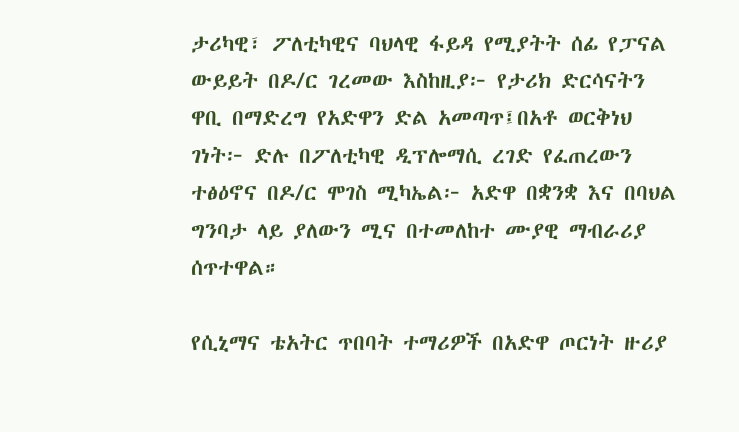ታሪካዊ፣ ፖለቲካዊና ባህላዊ ፋይዳ የሚያትት ሰፊ የፓናል ውይይት በዶ/ር ገረመው እስከዚያ፦ የታሪክ ድርሳናትን ዋቢ በማድረግ የአድዋን ድል አመጣጥ፤በአቶ ወርቅነህ ገነት፦ ድሉ በፖለቲካዊ ዲፕሎማሲ ረገድ የፈጠረውን ተፅዕኖና በዶ/ር ሞገስ ሚካኤል፦ አድዋ በቋንቋ እና በባህል ግንባታ ላይ ያለውን ሚና በተመለከተ ሙያዊ ማብራሪያ ሰጥተዋል።

የሲኒማና ቴአትር ጥበባት ተማሪዎች በአድዋ ጦርነት ዙሪያ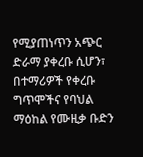የሚያጠነጥን አጭር ድራማ ያቀረቡ ሲሆን፣ በተማሪዎች የቀረቡ ግጥሞችና የባህል ማዕከል የሙዚቃ ቡድን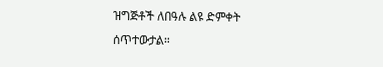ዝግጅቶች ለበዓሉ ልዩ ድምቀት ሰጥተውታል።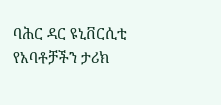ባሕር ዳር ዩኒቨርሲቲ የአባቶቻችን ታሪክ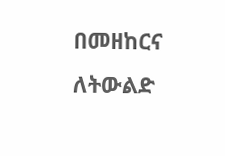በመዘከርና ለትውልድ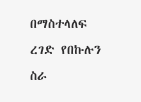በማስተላለፍ ረገድ የበኩሉን ስራ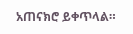አጠናክሮ ይቀጥላል።